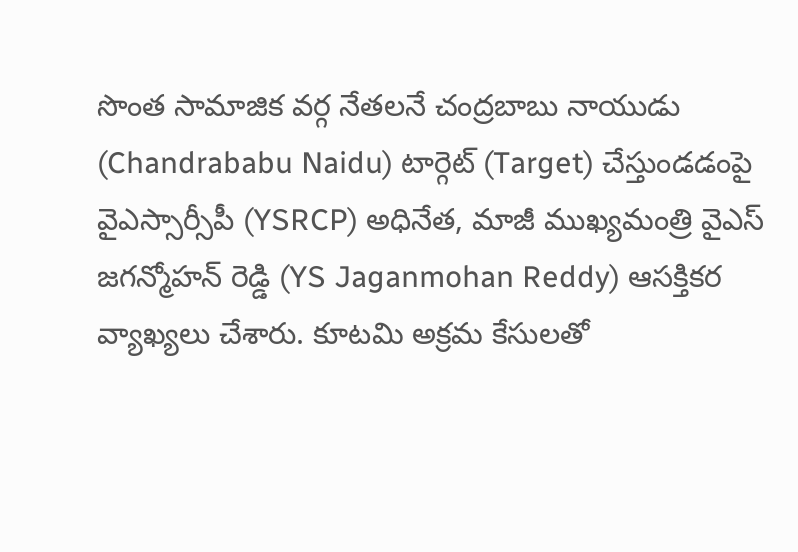సొంత సామాజిక వర్గ నేతలనే చంద్రబాబు నాయుడు (Chandrababu Naidu) టార్గెట్ (Target) చేస్తుండడంపై వైఎస్సార్సీపీ (YSRCP) అధినేత, మాజీ ముఖ్యమంత్రి వైఎస్ జగన్మోహన్ రెడ్డి (YS Jaganmohan Reddy) ఆసక్తికర వ్యాఖ్యలు చేశారు. కూటమి అక్రమ కేసులతో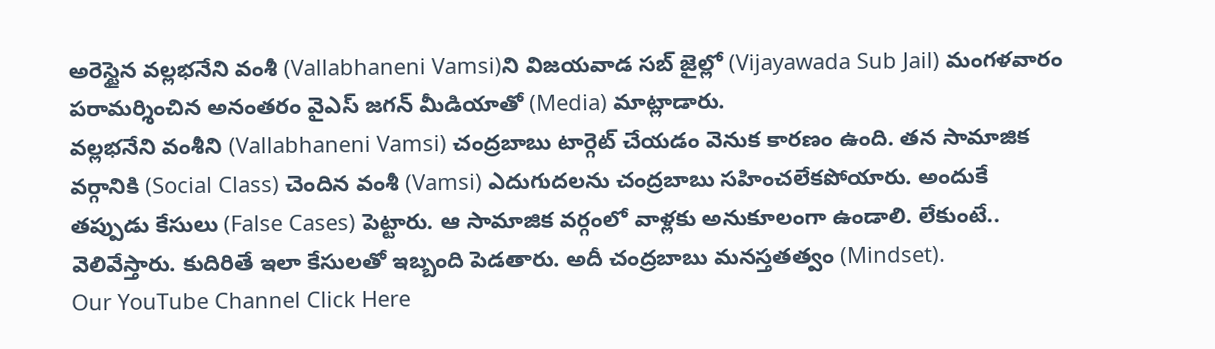అరెస్టైన వల్లభనేని వంశీ (Vallabhaneni Vamsi)ని విజయవాడ సబ్ జైల్లో (Vijayawada Sub Jail) మంగళవారం పరామర్శించిన అనంతరం వైఎస్ జగన్ మీడియాతో (Media) మాట్లాడారు.
వల్లభనేని వంశీని (Vallabhaneni Vamsi) చంద్రబాబు టార్గెట్ చేయడం వెనుక కారణం ఉంది. తన సామాజిక వర్గానికి (Social Class) చెందిన వంశీ (Vamsi) ఎదుగుదలను చంద్రబాబు సహించలేకపోయారు. అందుకే తప్పుడు కేసులు (False Cases) పెట్టారు. ఆ సామాజిక వర్గంలో వాళ్లకు అనుకూలంగా ఉండాలి. లేకుంటే.. వెలివేస్తారు. కుదిరితే ఇలా కేసులతో ఇబ్బంది పెడతారు. అదీ చంద్రబాబు మనస్తతత్వం (Mindset).
Our YouTube Channel Click Here